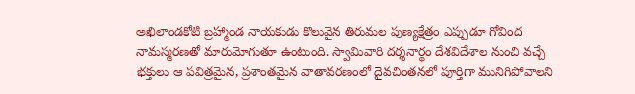అఖిలాండకోటి బ్రహ్మాండ నాయకుడు కొలువైన తిరుమల పుణ్యక్షేత్రం ఎప్పుడూ గోవింద నామస్మరణతో మారుమోగుతూ ఉంటుంది. స్వామివారి దర్శనార్థం దేశవిదేశాల నుంచి వచ్చే భక్తులు ఆ పవిత్రమైన, ప్రశాంతమైన వాతావరణంలో దైవచింతనలో పూర్తిగా మునిగిపోవాలని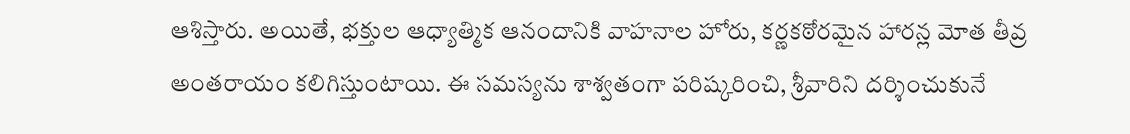ఆశిస్తారు. అయితే, భక్తుల ఆధ్యాత్మిక ఆనందానికి వాహనాల హోరు, కర్ణకఠోరమైన హారన్ల మోత తీవ్ర అంతరాయం కలిగిస్తుంటాయి. ఈ సమస్యను శాశ్వతంగా పరిష్కరించి, శ్రీవారిని దర్శించుకునే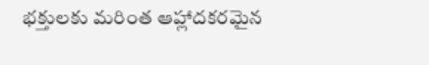భక్తులకు మరింత ఆహ్లాదకరమైన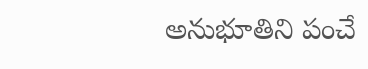అనుభూతిని పంచే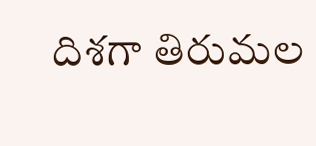దిశగా తిరుమల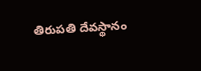తిరుపతి దేవస్థానం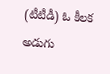(టీటీడీ) ఓ కీలక అడుగు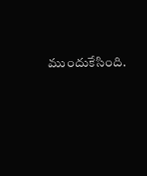ముందుకేసింది.